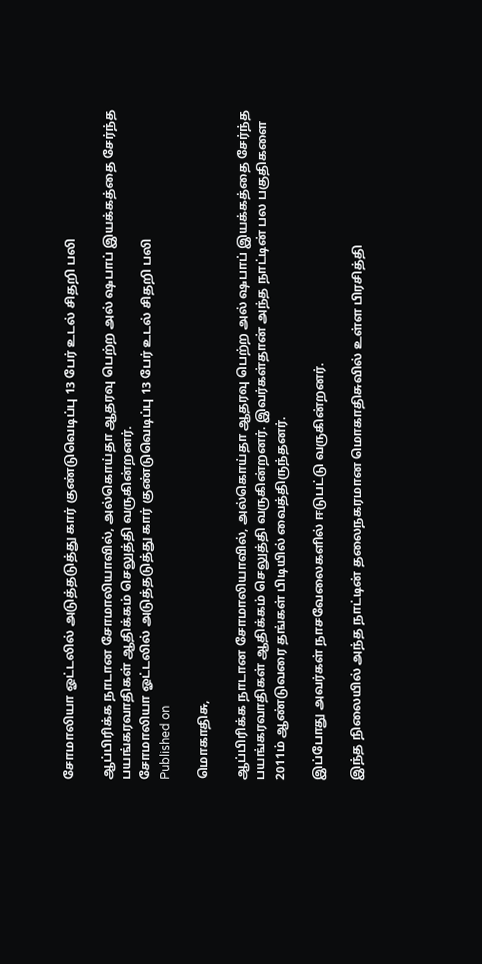சோமாலியா ஓட்டலில் அடுத்தடுத்து கார் குண்டுவெடிப்பு 13 பேர் உடல் சிதறி பலி

ஆப்பிரிக்க நாடான சோமாலியாவில், அல்கொய்தா ஆதரவு பெற்ற அல் ‌ஷபாப் இயக்கத்தை சேர்ந்த பயங்கரவாதிகள் ஆதிக்கம் செலுத்தி வருகின்றனர்.
சோமாலியா ஓட்டலில் அடுத்தடுத்து கார் குண்டுவெடிப்பு 13 பேர் உடல் சிதறி பலி
Published on

மொகாதிசு,

ஆப்பிரிக்க நாடான சோமாலியாவில், அல்கொய்தா ஆதரவு பெற்ற அல் ஷபாப் இயக்கத்தை சேர்ந்த பயங்கரவாதிகள் ஆதிக்கம் செலுத்தி வருகின்றனர். இவர்கள்தான் அந்த நாட்டின் பல பகுதிகளை 2011ம் ஆண்டுவரை தங்கள் பிடியில் வைத்திருந்தனர்.

இப்போது அவர்கள் நாசவேலைகளில் ஈடுபட்டு வருகின்றனர்.

இந்த நிலையில் அந்த நாட்டின் தலைநகரமான மொகாதிசுவில் உள்ள பிரசித்தி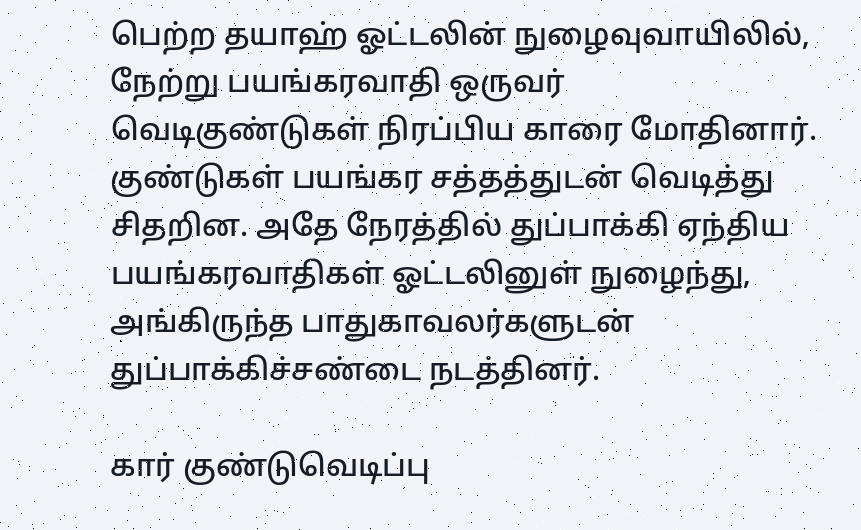பெற்ற தயாஹ் ஓட்டலின் நுழைவுவாயிலில், நேற்று பயங்கரவாதி ஒருவர் வெடிகுண்டுகள் நிரப்பிய காரை மோதினார். குண்டுகள் பயங்கர சத்தத்துடன் வெடித்து சிதறின. அதே நேரத்தில் துப்பாக்கி ஏந்திய பயங்கரவாதிகள் ஓட்டலினுள் நுழைந்து, அங்கிருந்த பாதுகாவலர்களுடன் துப்பாக்கிச்சண்டை நடத்தினர்.

கார் குண்டுவெடிப்பு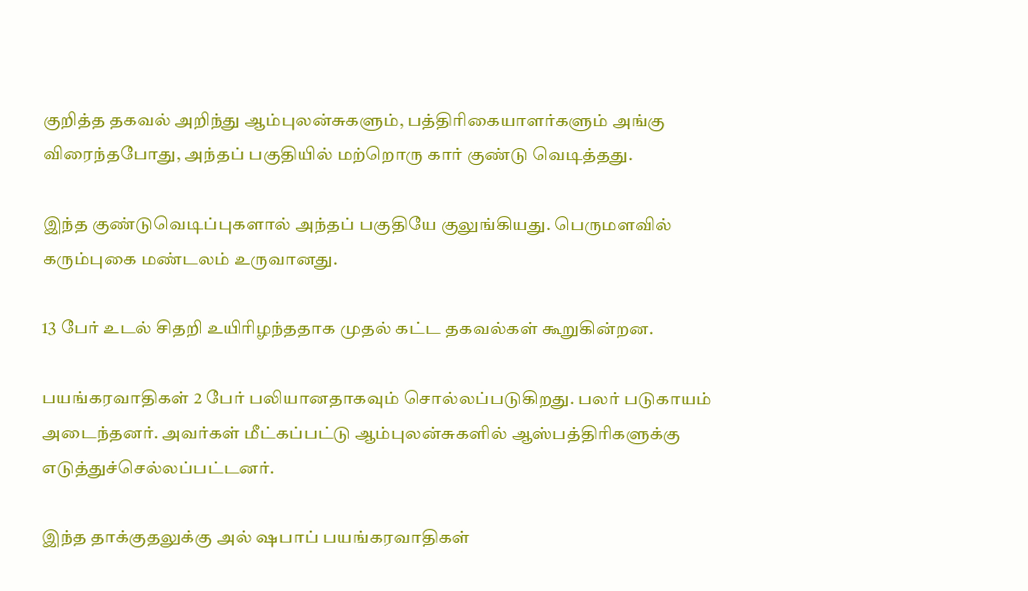குறித்த தகவல் அறிந்து ஆம்புலன்சுகளும், பத்திரிகையாளர்களும் அங்கு விரைந்தபோது, அந்தப் பகுதியில் மற்றொரு கார் குண்டு வெடித்தது.

இந்த குண்டுவெடிப்புகளால் அந்தப் பகுதியே குலுங்கியது. பெருமளவில் கரும்புகை மண்டலம் உருவானது.

13 பேர் உடல் சிதறி உயிரிழந்ததாக முதல் கட்ட தகவல்கள் கூறுகின்றன.

பயங்கரவாதிகள் 2 பேர் பலியானதாகவும் சொல்லப்படுகிறது. பலர் படுகாயம் அடைந்தனர். அவர்கள் மீட்கப்பட்டு ஆம்புலன்சுகளில் ஆஸ்பத்திரிகளுக்கு எடுத்துச்செல்லப்பட்டனர்.

இந்த தாக்குதலுக்கு அல் ஷபாப் பயங்கரவாதிகள்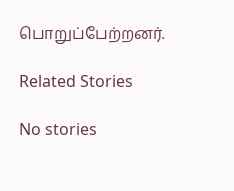பொறுப்பேற்றனர்.

Related Stories

No stories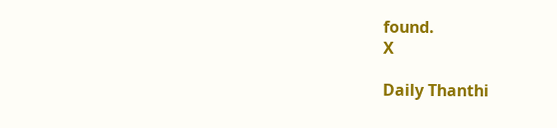found.
X

Daily Thanthi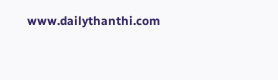www.dailythanthi.com